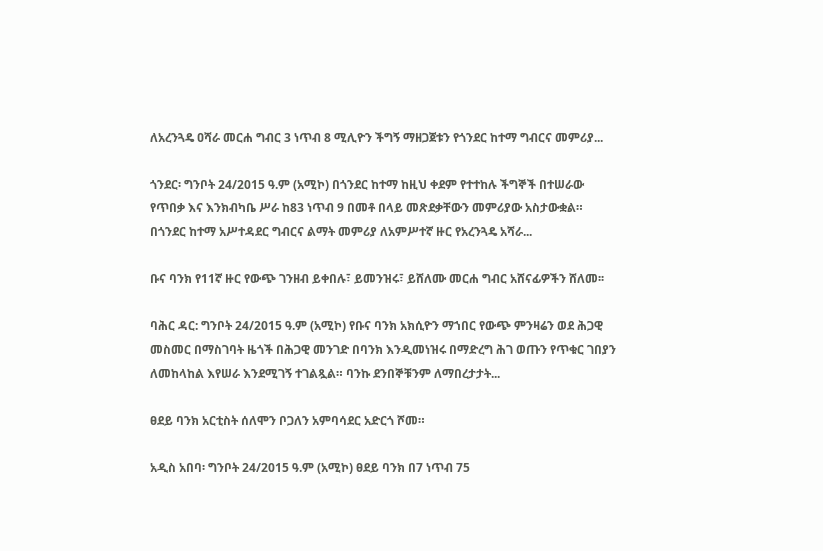ለአረንጓዴ ዐሻራ መርሐ ግብር 3 ነጥብ 8 ሚሊዮን ችግኝ ማዘጋጀቱን የጎንደር ከተማ ግብርና መምሪያ...

ጎንደር፡ ግንቦት 24/2015 ዓ.ም (አሚኮ) በጎንደር ከተማ ከዚህ ቀደም የተተከሉ ችግኞች በተሠራው የጥበቃ እና እንክብካቤ ሥራ ከ83 ነጥብ 9 በመቶ በላይ መጽደቃቸውን መምሪያው አስታውቋል። በጎንደር ከተማ አሥተዳደር ግብርና ልማት መምሪያ ለአምሥተኛ ዙር የአረንጓዴ አሻራ...

ቡና ባንክ የ11ኛ ዙር የውጭ ገንዘብ ይቀበሉ፣ ይመንዝሩ፣ ይሸለሙ መርሐ ግብር አሸናፊዎችን ሸለመ፡፡

ባሕር ዳር: ግንቦት 24/2015 ዓ.ም (አሚኮ) የቡና ባንክ አክሲዮን ማኀበር የውጭ ምንዛሬን ወደ ሕጋዊ መስመር በማስገባት ዜጎች በሕጋዊ መንገድ በባንክ እንዲመነዝሩ በማድረግ ሕገ ወጡን የጥቁር ገበያን ለመከላከል እየሠራ እንደሚገኝ ተገልጿል። ባንኩ ደንበኞቹንም ለማበረታታት...

ፀደይ ባንክ አርቲስት ሰለሞን ቦጋለን አምባሳደር አድርጎ ሾመ።

አዲስ አበባ፡ ግንቦት 24/2015 ዓ.ም (አሚኮ) ፀደይ ባንክ በ7 ነጥብ 75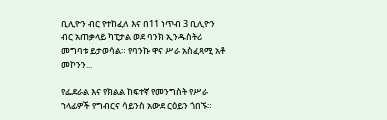ቢሊዮን ብር የተከፈለ እና በ11 ነጥብ 3 ቢሊዮን ብር አጠቃላይ ካፒታል ወደ ባንክ ኢንዱስትሪ መግባቱ ይታወሳል። የባንኩ ዋና ሥራ አስፈጻሚ አቶ መኮንን...

የፌደራል እና የክልል ከፍተኛ የመንግስት የሥራ ኀላፊዎች የግብርና ሳይንስ አውደ ርዕይን ጎበኙ።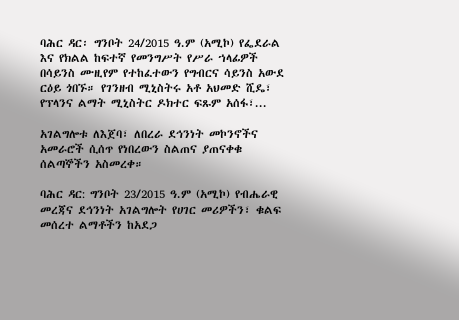ባሕር ዳር፡ ግንቦት 24/2015 ዓ.ም (አሚኮ) የፌደራል እና የክልል ከፍተኛ የመንግሥት የሥራ ኀላፊዎች በሳይንስ ሙዚየም የተከፈተውን የግብርና ሳይንስ አውደ ርዕይ ጎበኙ። የገንዘብ ሚኒስትሩ አቶ አህመድ ሺዴ፣ የፕላንና ልማት ሚኒስትር ዶክተር ፍጹም አሰፋ፣...

አገልግሎቱ ለእጀባ፣ ለበረራ ደኅንነት መኮንኖችና አመራሮች ሲሰጥ የነበረውን ስልጠና ያጠናቀቁ ሰልጣኞችን አስመረቀ።

ባሕር ዳር: ግንቦት 23/2015 ዓ.ም (አሚኮ) የብሔራዊ መረጃና ደኅንነት አገልግሎት የሀገር መሪዎችን፣ ቁልፍ መሰረተ ልማቶችን ከአደጋ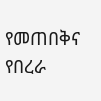የመጠበቅና የበረራ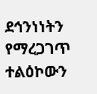ደኅንነነትን የማረጋገጥ ተልዕኮውን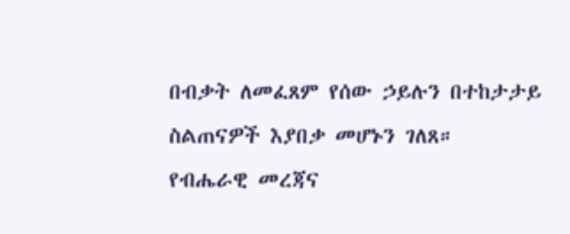በብቃት ለመፈጸም የሰው ኃይሉን በተከታታይ ስልጠናዎች እያበቃ መሆኑን ገለጸ። የብሔራዊ መረጃና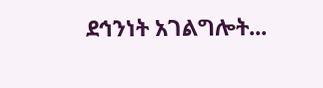ደኅንነት አገልግሎት...